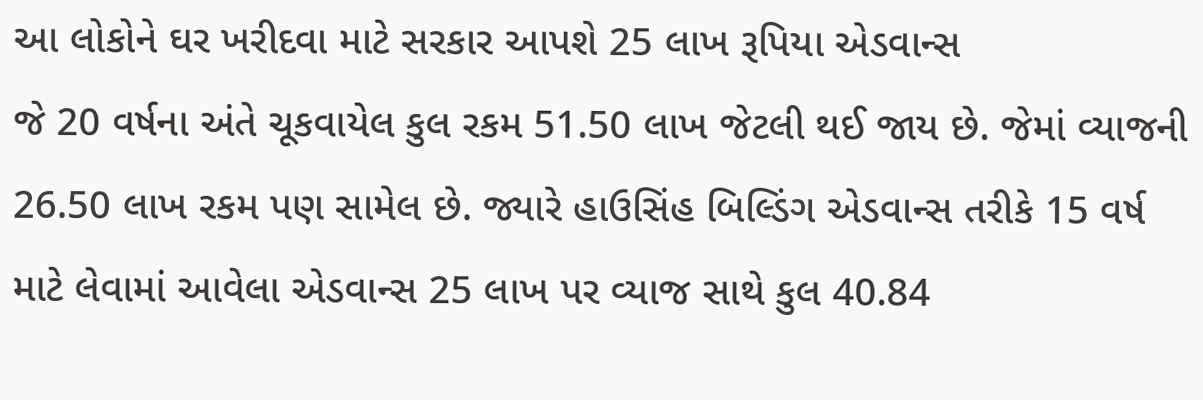આ લોકોને ઘર ખરીદવા માટે સરકાર આપશે 25 લાખ રૂપિયા એડવાન્સ
જે 20 વર્ષના અંતે ચૂકવાયેલ કુલ રકમ 51.50 લાખ જેટલી થઈ જાય છે. જેમાં વ્યાજની 26.50 લાખ રકમ પણ સામેલ છે. જ્યારે હાઉસિંહ બિલ્ડિંગ એડવાન્સ તરીકે 15 વર્ષ માટે લેવામાં આવેલા એડવાન્સ 25 લાખ પર વ્યાજ સાથે કુલ 40.84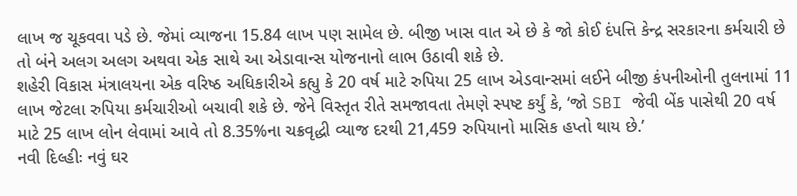લાખ જ ચૂકવવા પડે છે. જેમાં વ્યાજના 15.84 લાખ પણ સામેલ છે. બીજી ખાસ વાત એ છે કે જો કોઈ દંપત્તિ કેન્દ્ર સરકારના કર્મચારી છે તો બંને અલગ અલગ અથવા એક સાથે આ એડાવાન્સ યોજનાનો લાભ ઉઠાવી શકે છે.
શહેરી વિકાસ મંત્રાલયના એક વરિષ્ઠ અધિકારીએ કહ્યુ કે 20 વર્ષ માટે રુપિયા 25 લાખ એડવાન્સમાં લઈને બીજી કંપનીઓની તુલનામાં 11 લાખ જેટલા રુપિયા કર્મચારીઓ બચાવી શકે છે. જેને વિસ્તૃત રીતે સમજાવતા તેમણે સ્પષ્ટ કર્યું કે, ‘જો SBI જેવી બેંક પાસેથી 20 વર્ષ માટે 25 લાખ લોન લેવામાં આવે તો 8.35%ના ચક્રવૃદ્ધી વ્યાજ દરથી 21,459 રુપિયાનો માસિક હપ્તો થાય છે.’
નવી દિલ્હીઃ નવું ઘર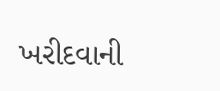ખરીદવાની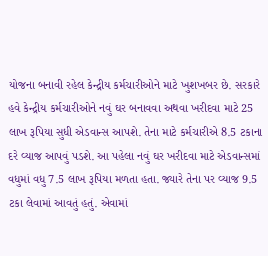યોજના બનાવી રહેલ કેન્દ્રીય કર્મચારીઓને માટે ખુશખબર છે. સરકારે હવે કેન્દ્રીય કર્મચારીઓને નવું ઘર બનાવવા અથવા ખરીદવા માટે 25 લાખ રૂપિયા સુધી એડવાન્સ આપશે. તેના માટે કર્મચારીએ 8.5 ટકાના દરે વ્યાજ આપવું પડશે. આ પહેલા નવું ઘર ખરીદવા માટે એડવાન્સમાં વધુમાં વધુ 7.5 લાખ રૂપિયા મળતા હતા. જ્યારે તેના પર વ્યાજ 9.5 ટકા લેવામાં આવતું હતું. એવામાં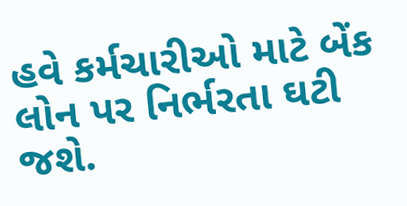હવે કર્મચારીઓ માટે બેંક લોન પર નિર્ભરતા ઘટી જશે.